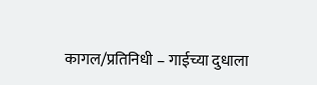कागल/प्रतिनिधी – गाईच्या दुधाला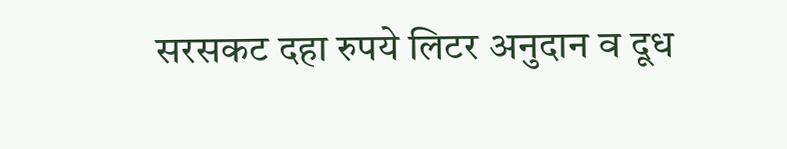सरसकट दहा रुपये लिटर अनुदान व दूध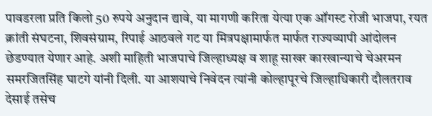पावडरला प्रति किलो 50 रुपये अनुदान द्यावे, या मागणी करिता येत्या एक ऑगस्ट रोजी भाजपा, रयत क्रांती संघटना, शिवसंग्राम, रिपाई आठवले गट या मित्रपक्षामार्फत मार्फत राज्यव्यापी आंदोलन छेडण्यात येणार आहे. अशी माहिती भाजपाचे जिल्हाध्यक्ष व शाहू साखर कारखान्याचे चेअरमन समरजितसिंह घाटगे यांनी दिली. या आशयाचे निवेदन त्यांनी कोल्हापूरचे जिल्हाधिकारी दौलतराव देसाई तसेच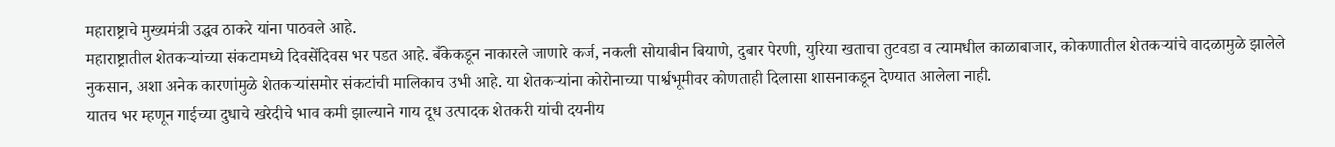महाराष्ट्राचे मुख्यमंत्री उद्धव ठाकरे यांना पाठवले आहे.
महाराष्ट्रातील शेतकऱ्यांच्या संकटामध्ये दिवसेंदिवस भर पडत आहे. बँकेकडून नाकारले जाणारे कर्ज, नकली सोयाबीन बियाणे, दुबार पेरणी, युरिया खताचा तुटवडा व त्यामधील काळाबाजार, कोकणातील शेतकऱ्यांचे वादळामुळे झालेले नुकसान, अशा अनेक कारणांमुळे शेतकऱ्यांसमोर संकटांची मालिकाच उभी आहे. या शेतकऱ्यांना कोरोनाच्या पार्श्वभूमीवर कोणताही दिलासा शासनाकडून देण्यात आलेला नाही.
यातच भर म्हणून गाईच्या दुधाचे खरेदीचे भाव कमी झाल्याने गाय दूध उत्पादक शेतकरी यांची दयनीय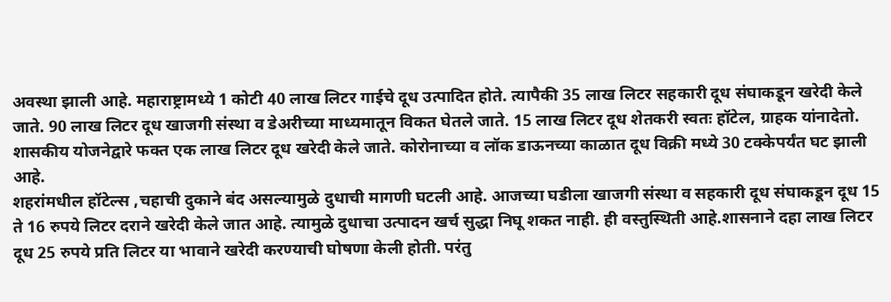अवस्था झाली आहे. महाराष्ट्रामध्ये 1 कोटी 40 लाख लिटर गाईचे दूध उत्पादित होते. त्यापैकी 35 लाख लिटर सहकारी दूध संघाकडून खरेदी केले जाते. 90 लाख लिटर दूध खाजगी संस्था व डेअरीच्या माध्यमातून विकत घेतले जाते. 15 लाख लिटर दूध शेतकरी स्वतः हॉटेल, ग्राहक यांनादेतो. शासकीय योजनेद्वारे फक्त एक लाख लिटर दूध खरेदी केले जाते. कोरोनाच्या व लॉक डाऊनच्या काळात दूध विक्री मध्ये 30 टक्केपर्यंत घट झाली आहे.
शहरांमधील हॉटेल्स ,चहाची दुकाने बंद असल्यामुळे दुधाची मागणी घटली आहे. आजच्या घडीला खाजगी संस्था व सहकारी दूध संघाकडून दूध 15 ते 16 रुपये लिटर दराने खरेदी केले जात आहे. त्यामुळे दुधाचा उत्पादन खर्च सुद्धा निघू शकत नाही. ही वस्तुस्थिती आहे.शासनाने दहा लाख लिटर दूध 25 रुपये प्रति लिटर या भावाने खरेदी करण्याची घोषणा केली होती. परंतु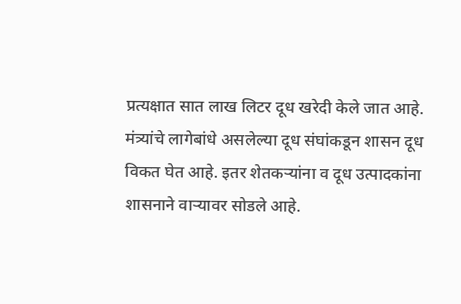प्रत्यक्षात सात लाख लिटर दूध खरेदी केले जात आहे. मंत्र्यांचे लागेबांधे असलेल्या दूध संघांकडून शासन दूध विकत घेत आहे. इतर शेतकऱ्यांना व दूध उत्पादकांना शासनाने वाऱ्यावर सोडले आहे.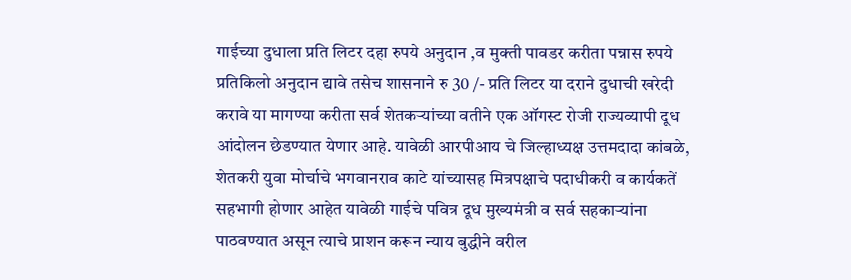गाईच्या दुधाला प्रति लिटर दहा रुपये अनुदान ,व मुक्ती पावडर करीता पन्नास रुपये प्रतिकिलो अनुदान द्यावे तसेच शासनाने रु 30 /- प्रति लिटर या दराने दुधाची खरेदी करावे या मागण्या करीता सर्व शेतकऱ्यांच्या वतीने एक ऑगस्ट रोजी राज्यव्यापी दूध आंदोलन छेडण्यात येणार आहे. यावेळी आरपीआय चे जिल्हाध्यक्ष उत्तमदादा कांबळे, शेतकरी युवा मोर्चाचे भगवानराव काटे यांच्यासह मित्रपक्षाचे पदाधीकरी व कार्यकतें सहभागी होणार आहेत यावेळी गाईचे पवित्र दूध मुख्यमंत्री व सर्व सहकाऱ्यांना पाठवण्यात असून त्याचे प्राशन करून न्याय बुद्धीने वरील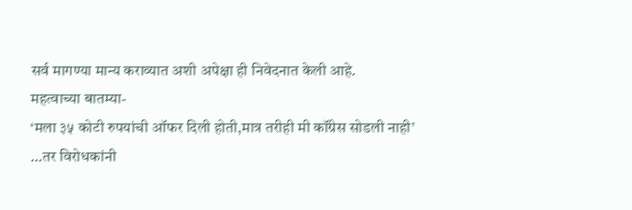सर्व मागण्या मान्य कराव्यात अशी अपेक्षा ही निवेदनात केली आहे.
महत्वाच्या बातम्या-
‘मला ३५ कोटी रुपयांची ऑफर दिली होती,मात्र तरीही मी कॉंग्रेस सोडली नाही’
…तर विरोधकांनी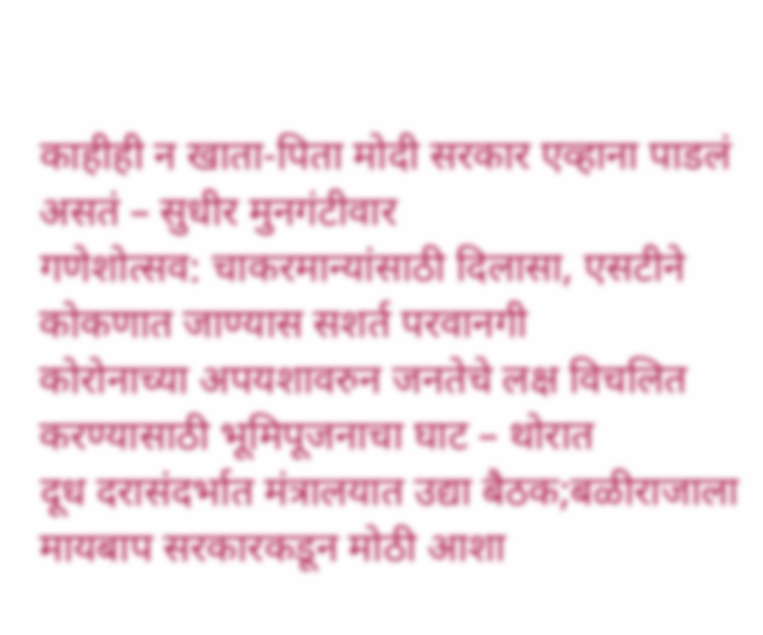काहीही न खाता-पिता मोदी सरकार एव्हाना पाडलं असतं – सुधीर मुनगंटीवार
गणेशोत्सव: चाकरमान्यांसाठी दिलासा, एसटीने कोकणात जाण्यास सशर्त परवानगी
कोरोनाच्या अपयशावरुन जनतेचे लक्ष विचलित करण्यासाठी भूमिपूजनाचा घाट – थोरात
दूध दरासंदर्भात मंत्रालयात उद्या बैठक;बळीराजाला मायबाप सरकारकडून मोठी आशा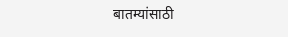बातम्यांसाठी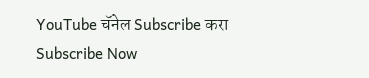YouTube चॅनेल Subscribe करा
Subscribe Now